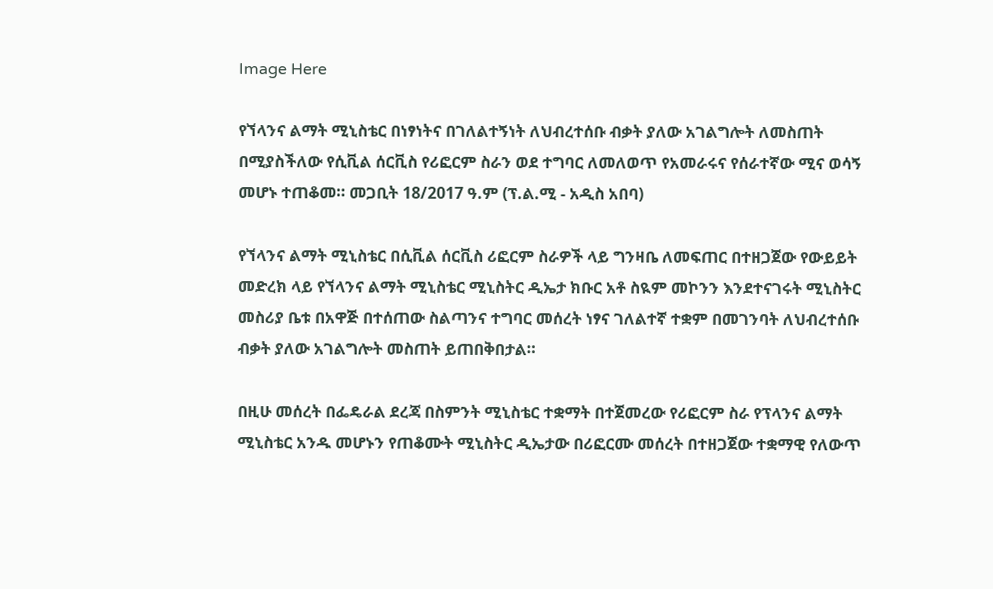Image Here

የኘላንና ልማት ሚኒስቴር በነፃነትና በገለልተኝነት ለህብረተሰቡ ብቃት ያለው አገልግሎት ለመስጠት በሚያስችለው የሲቪል ሰርቪስ የሪፎርም ስራን ወደ ተግባር ለመለወጥ የአመራሩና የሰራተኛው ሚና ወሳኝ መሆኑ ተጠቆመ። መጋቢት 18/2017 ዓ.ም (ፕ.ል.ሚ - አዲስ አበባ)

የኘላንና ልማት ሚኒስቴር በሲቪል ሰርቪስ ሪፎርም ስራዎች ላይ ግንዛቤ ለመፍጠር በተዘጋጀው የውይይት መድረክ ላይ የኘላንና ልማት ሚኒስቴር ሚኒስትር ዲኤታ ክቡር አቶ ስዪም መኮንን እንደተናገሩት ሚኒስትር መስሪያ ቤቱ በአዋጅ በተሰጠው ስልጣንና ተግባር መሰረት ነፃና ገለልተኛ ተቋም በመገንባት ለህብረተሰቡ ብቃት ያለው አገልግሎት መስጠት ይጠበቅበታል።

በዚሁ መሰረት በፌዴራል ደረጃ በስምንት ሚኒስቴር ተቋማት በተጀመረው የሪፎርም ስራ የፕላንና ልማት ሚኒስቴር አንዱ መሆኑን የጠቆሙት ሚኒስትር ዲኤታው በሪፎርሙ መሰረት በተዘጋጀው ተቋማዊ የለውጥ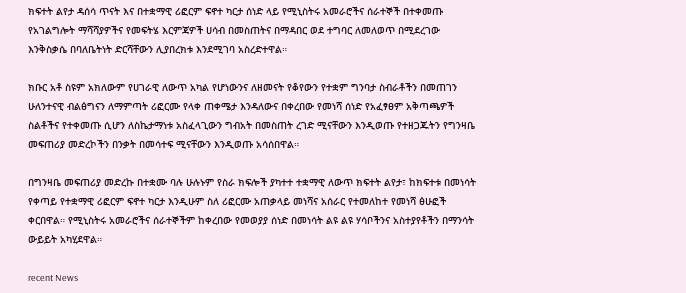ክፍተት ልየታ ዳሰሳ ጥናት እና በተቋማዊ ሪፎርም ፍኖተ ካርታ ሰነድ ላይ የሚኒስትሩ አመራሮችና ሰራተኞች በተቀመጡ የአገልግሎት ማሻሻያዎችና የመፍትሄ እርምጃዎች ሀሳብ በመስጠትና በማዳበር ወደ ተግባር ለመለወጥ በሚደረገው እንቅስቃሴ በባለቤትነት ድርሻቸውን ሊያበረክቱ እንደሚገባ አስረድተዋል።

ክቡር አቶ ስዩም አክለውም የሀገራዊ ለውጥ አካል የሆነውንና ለዘመናት የቆየውን የተቋም ግንባታ ስብራቶችን በመጠገን ሁለንተናዊ ብልፅግናን ለማምጣት ሪፎርሙ የላቀ ጠቀሜታ እንዳለውና በቀረበው የመነሻ ሰነድ የአፈፃፀም አቅጣጫዎች ስልቶችና የተቀመጡ ሲሆን ለስኬታማነቱ አስፈላጊውን ግብአት በመስጠት ረገድ ሚናቸውን እንዲወጡ የተዘጋጁትን የግንዛቤ መፍጠሪያ መድረኮችን በንቃት በመሳተፍ ሚናቸውን እንዲወጡ አሳሰበዋል።

በግንዛቤ መፍጠሪያ መድረኩ በተቋሙ ባሉ ሁሉኑም የስራ ክፍሎች ያካተተ ተቋማዊ ለውጥ ክፍተት ልየታ፣ ከክፍተቱ በመነሳት የቀጣይ የተቋማዊ ሪፎርም ፍኖተ ካርታ እንዲሁም ስለ ሪፎርሙ አጠቃላይ መነሻና አሰራር የተመለከተ የመነሻ ፅሁፎች ቀርበዋል። የሚኒስትሩ አመራሮችና ሰራተኞችም ከቀረበው የመወያያ ሰነድ በመነሳት ልዩ ልዩ ሃሳቦችንና አስተያየቶችን በማንሳት ውይይት አካሂደዋል።

recent News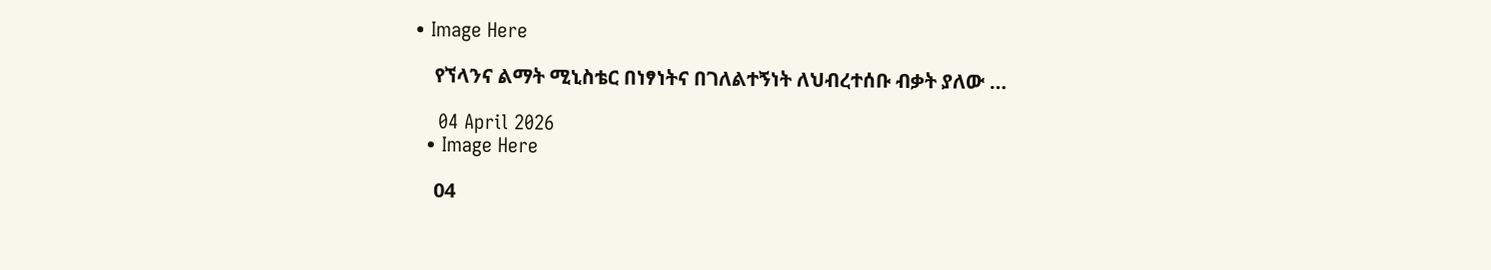• Image Here

    የኘላንና ልማት ሚኒስቴር በነፃነትና በገለልተኝነት ለህብረተሰቡ ብቃት ያለው …

    04 April 2026
  • Image Here

    04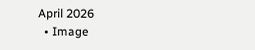April 2026
  • Image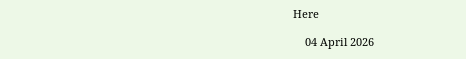Here

    04 April 2026